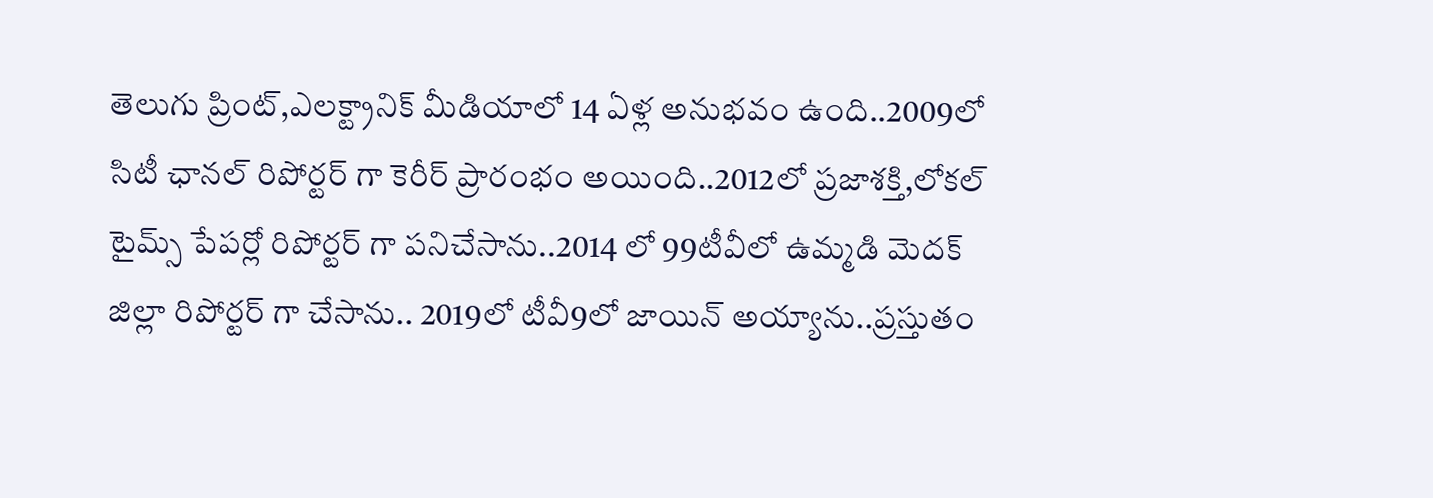తెలుగు ప్రింట్,ఎలక్ట్రానిక్ మీడియాలో 14 ఏళ్ల అనుభవం ఉంది..2009లో సిటీ ఛానల్ రిపోర్టర్ గా కెరీర్ ప్రారంభం అయింది..2012లో ప్రజాశక్తి,లోకల్ టైమ్స్ పేపర్లో రిపోర్టర్ గా పనిచేసాను..2014 లో 99టీవీలో ఉమ్మడి మెదక్ జిల్లా రిపోర్టర్ గా చేసాను.. 2019లో టీవీ9లో జాయిన్ అయ్యాను..ప్రస్తుతం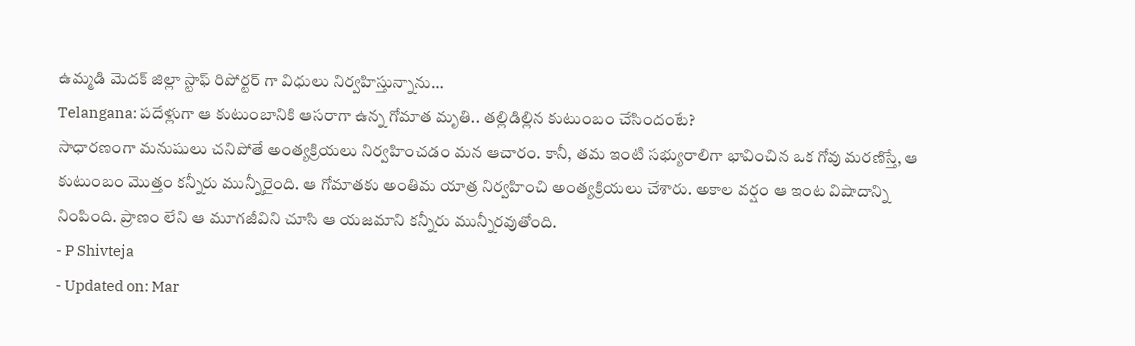ఉమ్మడి మెదక్ జిల్లా స్టాఫ్ రిపోర్టర్ గా విధులు నిర్వహిస్తున్నాను…
Telangana: పదేళ్లుగా ఆ కుటుంబానికి ఆసరాగా ఉన్న గోమాత మృతి.. తల్లిడిల్లిన కుటుంబం చేసిందంటే?
సాధారణంగా మనుషులు చనిపోతే అంత్యక్రియలు నిర్వహించడం మన ఆచారం. కానీ, తమ ఇంటి సభ్యురాలిగా భావించిన ఒక గోవు మరణిస్తే, ఆ కుటుంబం మొత్తం కన్నీరు మున్నీరైంది. ఆ గోమాతకు అంతిమ యాత్ర నిర్వహించి అంత్యక్రియలు చేశారు. అకాల వర్షం ఆ ఇంట విషాదాన్ని నింపింది. ప్రాణం లేని ఆ మూగజీవిని చూసి ఆ యజమాని కన్నీరు మున్నీరవుతోంది.
- P Shivteja
- Updated on: Mar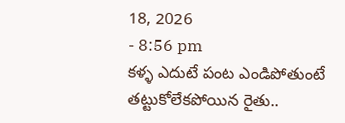18, 2026
- 8:56 pm
కళ్ళ ఎదుటే పంట ఎండిపోతుంటే తట్టుకోలేకపోయిన రైతు..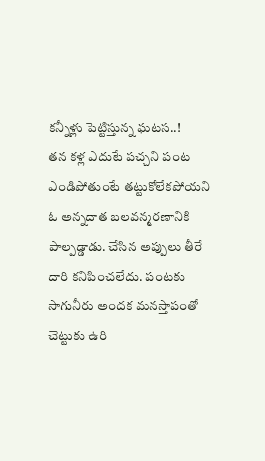కన్నీళ్లు పెట్టిస్తున్న ఘటస..!
తన కళ్ల ఎదుటే పచ్చని పంట ఎండిపోతుంటే తట్టుకోలేకపోయని ఓ అన్నదాత బలవన్మరణానికి పాల్పడ్డాడు. చేసిన అప్పులు తీరే దారి కనిపించలేదు. పంటకు సాగునీరు అందక మనస్తాపంతో చెట్టుకు ఉరి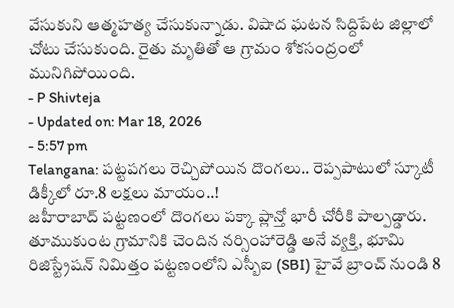వేసుకుని ఆత్మహత్య చేసుకున్నాడు. విషాద ఘటన సిద్దిపేట జిల్లాలో చోటు చేసుకుంది. రైతు మృతితో ఆ గ్రామం శోకసంద్రంలో మునిగిపోయింది.
- P Shivteja
- Updated on: Mar 18, 2026
- 5:57 pm
Telangana: పట్టపగలు రెచ్చిపోయిన దొంగలు.. రెప్పపాటులో స్కూటీ డిక్కీలో రూ.8 లక్షలు మాయం..!
జహీరాబాద్ పట్టణంలో దొంగలు పక్కా ప్లాన్తో భారీ చోరీకి పాల్పడ్డారు. తూముకుంట గ్రామానికి చెందిన నర్సింహారెడ్డి అనే వ్యక్తి, భూమి రిజిస్ట్రేషన్ నిమిత్తం పట్టణంలోని ఎస్బీఐ (SBI) హైవే బ్రాంచ్ నుండి 8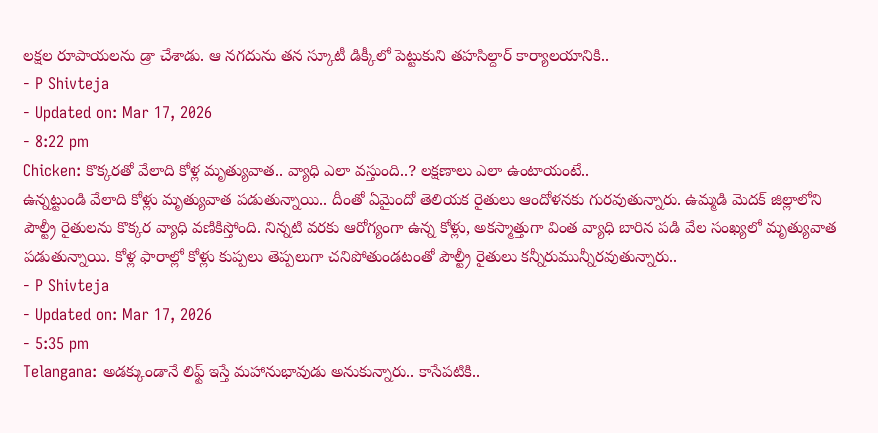లక్షల రూపాయలను డ్రా చేశాడు. ఆ నగదును తన స్కూటీ డిక్కీలో పెట్టుకుని తహసిల్దార్ కార్యాలయానికి..
- P Shivteja
- Updated on: Mar 17, 2026
- 8:22 pm
Chicken: కొక్కరతో వేలాది కోళ్ల మృత్యువాత.. వ్యాధి ఎలా వస్తుంది..? లక్షణాలు ఎలా ఉంటాయంటే..
ఉన్నట్టుండి వేలాది కోళ్లు మృత్యువాత పడుతున్నాయి.. దీంతో ఏమైందో తెలియక రైతులు ఆందోళనకు గురవుతున్నారు. ఉమ్మడి మెదక్ జిల్లాలోని పౌల్ట్రీ రైతులను కొక్కర వ్యాధి వణికిస్తోంది. నిన్నటి వరకు ఆరోగ్యంగా ఉన్న కోళ్లు, అకస్మాత్తుగా వింత వ్యాధి బారిన పడి వేల సంఖ్యలో మృత్యువాత పడుతున్నాయి. కోళ్ల ఫారాల్లో కోళ్లు కుప్పలు తెప్పలుగా చనిపోతుండటంతో పౌల్ట్రీ రైతులు కన్నీరుమున్నీరవుతున్నారు..
- P Shivteja
- Updated on: Mar 17, 2026
- 5:35 pm
Telangana: అడక్కుండానే లిఫ్ట్ ఇస్తే మహానుభావుడు అనుకున్నారు.. కాసేపటికి..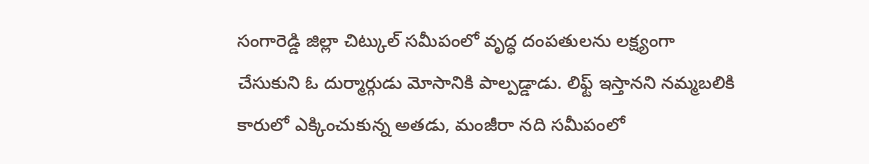సంగారెడ్డి జిల్లా చిట్కుల్ సమీపంలో వృద్ధ దంపతులను లక్ష్యంగా చేసుకుని ఓ దుర్మార్గుడు మోసానికి పాల్పడ్డాడు. లిఫ్ట్ ఇస్తానని నమ్మబలికి కారులో ఎక్కించుకున్న అతడు, మంజీరా నది సమీపంలో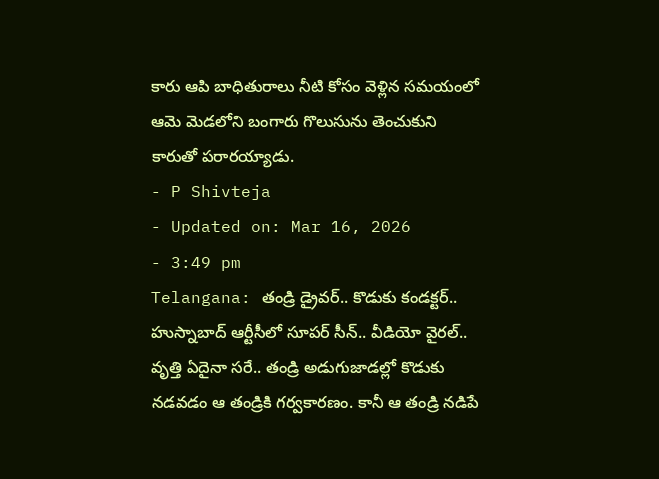కారు ఆపి బాధితురాలు నీటి కోసం వెళ్లిన సమయంలో ఆమె మెడలోని బంగారు గొలుసును తెంచుకుని కారుతో పరారయ్యాడు.
- P Shivteja
- Updated on: Mar 16, 2026
- 3:49 pm
Telangana: తండ్రి డ్రైవర్.. కొడుకు కండక్టర్.. హుస్నాబాద్ ఆర్టీసీలో సూపర్ సీన్.. వీడియో వైరల్..
వృత్తి ఏదైనా సరే.. తండ్రి అడుగుజాడల్లో కొడుకు నడవడం ఆ తండ్రికి గర్వకారణం. కానీ ఆ తండ్రి నడిపే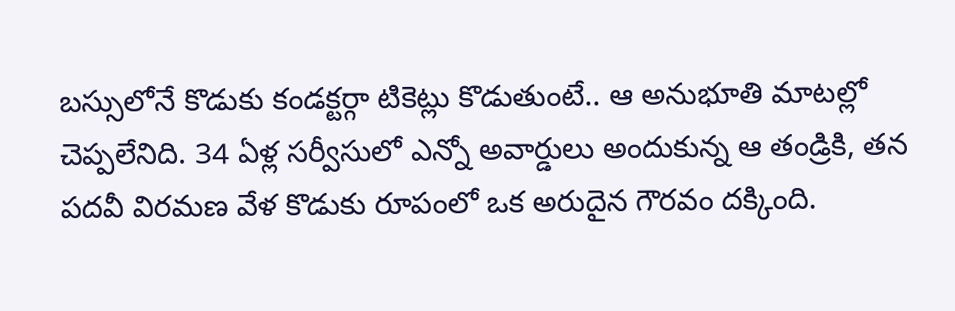బస్సులోనే కొడుకు కండక్టర్గా టికెట్లు కొడుతుంటే.. ఆ అనుభూతి మాటల్లో చెప్పలేనిది. 34 ఏళ్ల సర్వీసులో ఎన్నో అవార్డులు అందుకున్న ఆ తండ్రికి, తన పదవీ విరమణ వేళ కొడుకు రూపంలో ఒక అరుదైన గౌరవం దక్కింది.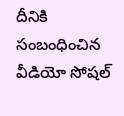దీనికి సంబంధించిన వీడియో సోషల్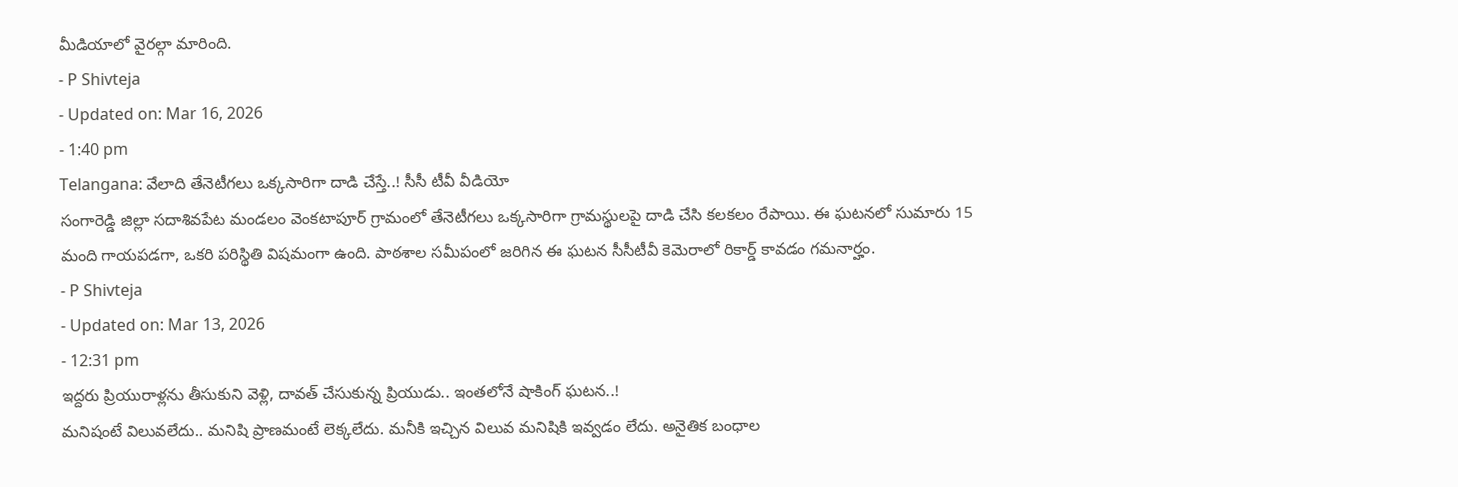మీడియాలో వైరల్గా మారింది.
- P Shivteja
- Updated on: Mar 16, 2026
- 1:40 pm
Telangana: వేలాది తేనెటీగలు ఒక్కసారిగా దాడి చేస్తే..! సీసీ టీవీ వీడియో
సంగారెడ్డి జిల్లా సదాశివపేట మండలం వెంకటాపూర్ గ్రామంలో తేనెటీగలు ఒక్కసారిగా గ్రామస్థులపై దాడి చేసి కలకలం రేపాయి. ఈ ఘటనలో సుమారు 15 మంది గాయపడగా, ఒకరి పరిస్థితి విషమంగా ఉంది. పాఠశాల సమీపంలో జరిగిన ఈ ఘటన సీసీటీవీ కెమెరాలో రికార్డ్ కావడం గమనార్హం.
- P Shivteja
- Updated on: Mar 13, 2026
- 12:31 pm
ఇద్దరు ప్రియురాళ్లను తీసుకుని వెళ్లి, దావత్ చేసుకున్న ప్రియుడు.. ఇంతలోనే షాకింగ్ ఘటన..!
మనిషంటే విలువలేదు.. మనిషి ప్రాణమంటే లెక్కలేదు. మనీకి ఇచ్చిన విలువ మనిషికి ఇవ్వడం లేదు. అనైతిక బంధాల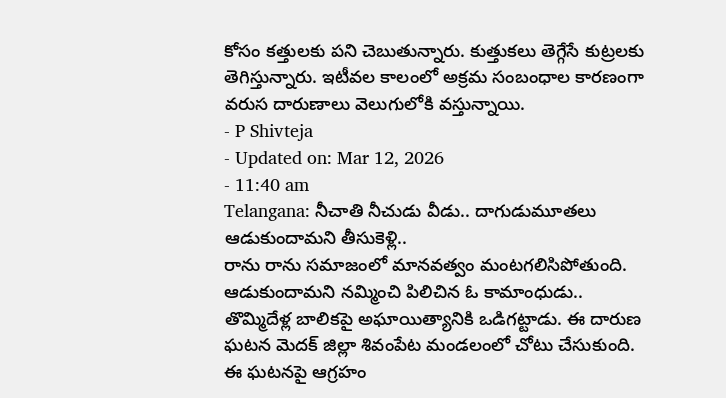కోసం కత్తులకు పని చెబుతున్నారు. కుత్తుకలు తెగ్గేసే కుట్రలకు తెగిస్తున్నారు. ఇటీవల కాలంలో అక్రమ సంబంధాల కారణంగా వరుస దారుణాలు వెలుగులోకి వస్తున్నాయి.
- P Shivteja
- Updated on: Mar 12, 2026
- 11:40 am
Telangana: నీచాతి నీచుడు వీడు.. దాగుడుమూతలు ఆడుకుందామని తీసుకెళ్లి..
రాను రాను సమాజంలో మానవత్వం మంటగలిసిపోతుంది. ఆడుకుందామని నమ్మించి పిలిచిన ఓ కామాంధుడు.. తొమ్మిదేళ్ల బాలికపై అఘాయిత్యానికి ఒడిగట్టాడు. ఈ దారుణ ఘటన మెదక్ జిల్లా శివంపేట మండలంలో చోటు చేసుకుంది. ఈ ఘటనపై ఆగ్రహం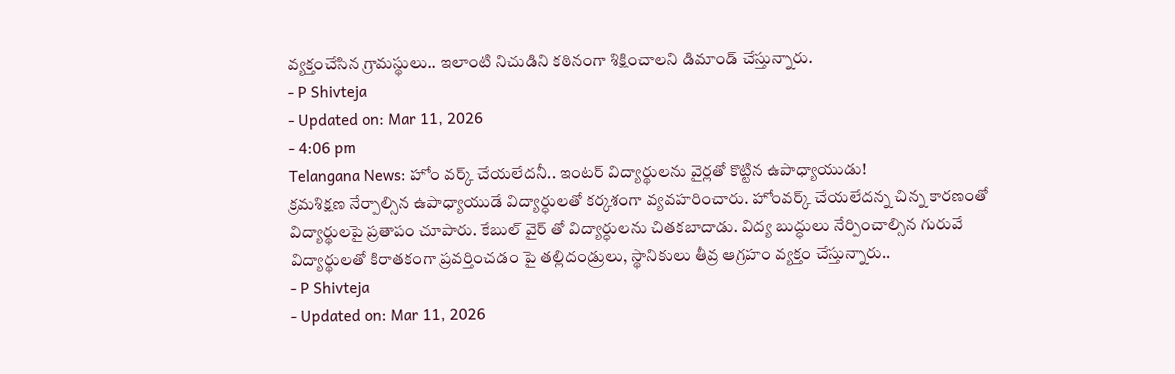వ్యక్తంచేసిన గ్రామస్థులు.. ఇలాంటి నిచుడిని కఠినంగా శిక్షించాలని డిమాండ్ చేస్తున్నారు.
- P Shivteja
- Updated on: Mar 11, 2026
- 4:06 pm
Telangana News: హోం వర్క్ చేయలేదనీ.. ఇంటర్ విద్యార్థులను వైర్లతో కొట్టిన ఉపాధ్యాయుడు!
క్రమశిక్షణ నేర్పాల్సిన ఉపాధ్యాయుడే విద్యార్ధులతో కర్కశంగా వ్యవహరించారు. హోంవర్క్ చేయలేదన్న చిన్న కారణంతో విద్యార్థులపై ప్రతాపం చూపారు. కేబుల్ వైర్ తో విద్యార్ధులను చితకబాదాడు. విద్య బుద్ధులు నేర్పించాల్సిన గురువే విద్యార్థులతో కిరాతకంగా ప్రవర్తించడం పై తల్లిదండ్రులు, స్థానికులు తీవ్ర ఆగ్రహం వ్యక్తం చేస్తున్నారు..
- P Shivteja
- Updated on: Mar 11, 2026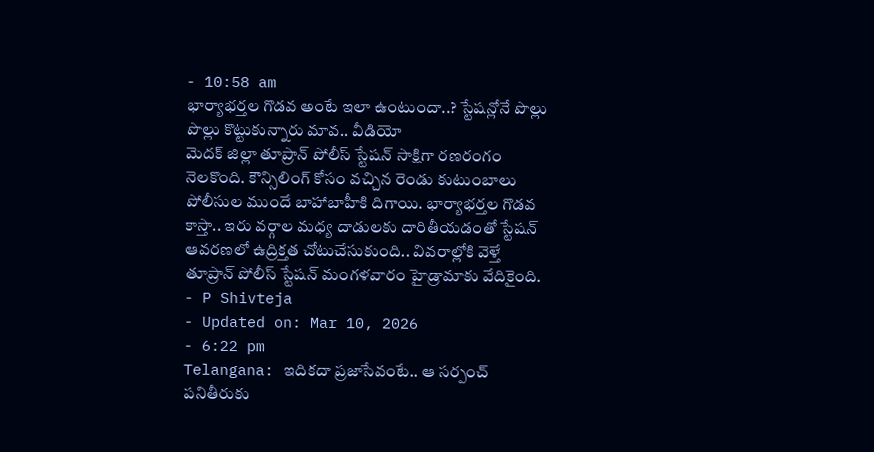- 10:58 am
భార్యాభర్తల గొడవ అంటే ఇలా ఉంటుందా..? స్టేషన్లోనే పొల్లు పొల్లు కొట్టుకున్నారు మావ.. వీడియో
మెదక్ జిల్లా తూప్రాన్ పోలీస్ స్టేషన్ సాక్షిగా రణరంగం నెలకొంది. కౌన్సిలింగ్ కోసం వచ్చిన రెండు కుటుంబాలు పోలీసుల ముందే బాహాబాహీకి దిగాయి. భార్యాభర్తల గొడవ కాస్తా.. ఇరు వర్గాల మధ్య దాడులకు దారితీయడంతో స్టేషన్ ఆవరణలో ఉద్రిక్తత చోటుచేసుకుంది.. వివరాల్లోకి వెళ్తే తూప్రాన్ పోలీస్ స్టేషన్ మంగళవారం హైడ్రామాకు వేదికైంది.
- P Shivteja
- Updated on: Mar 10, 2026
- 6:22 pm
Telangana: ఇదికదా ప్రజాసేవంటే.. ఆ సర్పంచ్ పనితీరుకు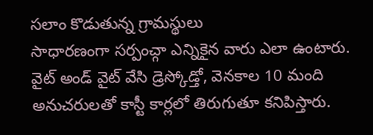సలాం కొడుతున్న గ్రామస్థులు
సాధారణంగా సర్పంచ్గా ఎన్నికైన వారు ఎలా ఉంటారు. వైట్ అండ్ వైట్ వేసి డ్రెస్కోడ్తో, వెనకాల 10 మంది అనుచరులతో కాస్టీ కార్లలో తిరుగుతూ కనిపిస్తారు.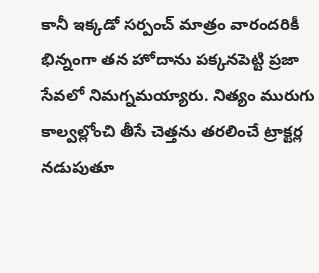కానీ ఇక్కడో సర్పంచ్ మాత్రం వారందరికీ భిన్నంగా తన హోదాను పక్కనపెట్టి ప్రజా సేవలో నిమగ్నమయ్యారు. నిత్యం మురుగు కాల్వల్లోంచి తీసే చెత్తను తరలించే ట్రాక్టర్ల నడుపుతూ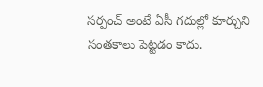సర్పంచ్ అంటే ఏసీ గదుల్లో కూర్చుని సంతకాలు పెట్టడం కాదు.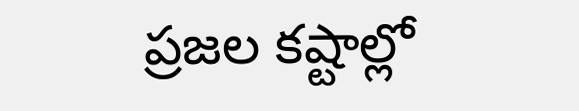ప్రజల కష్టాల్లో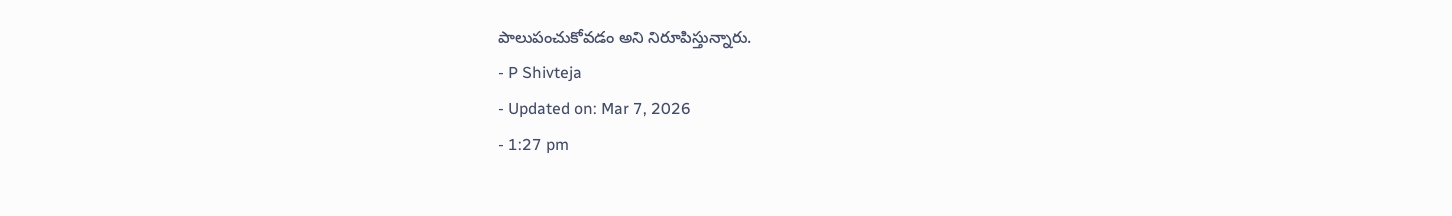పాలుపంచుకోవడం అని నిరూపిస్తున్నారు.
- P Shivteja
- Updated on: Mar 7, 2026
- 1:27 pm